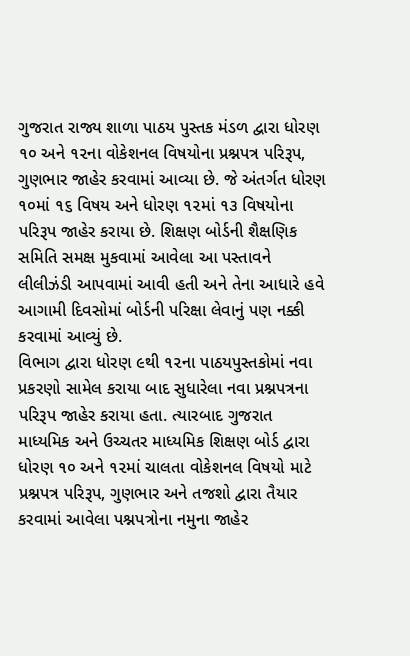ગુજરાત રાજ્ય શાળા પાઠય પુસ્તક મંડળ દ્વારા ધોરણ ૧૦ અને ૧૨ના વોકેશનલ વિષયોના પ્રશ્નપત્ર પરિરૂપ, ગુણભાર જાહેર કરવામાં આવ્યા છે. જે અંતર્ગત ધોરણ ૧૦માં ૧૬ વિષય અને ધોરણ ૧૨માં ૧૩ વિષયોના પરિરૂપ જાહેર કરાયા છે. શિક્ષણ બોર્ડની શૈક્ષણિક સમિતિ સમક્ષ મુકવામાં આવેલા આ પસ્તાવને લીલીઝંડી આપવામાં આવી હતી અને તેના આધારે હવે આગામી દિવસોમાં બોર્ડની પરિક્ષા લેવાનું પણ નક્કી કરવામાં આવ્યું છે.
વિભાગ દ્વારા ધોરણ ૯થી ૧૨ના પાઠયપુસ્તકોમાં નવા પ્રકરણો સામેલ કરાયા બાદ સુધારેલા નવા પ્રશ્નપત્રના પરિરૂપ જાહેર કરાયા હતા. ત્યારબાદ ગુજરાત માધ્યમિક અને ઉચ્ચતર માધ્યમિક શિક્ષણ બોર્ડ દ્વારા ધોરણ ૧૦ અને ૧૨માં ચાલતા વોકેશનલ વિષયો માટે પ્રશ્નપત્ર પરિરૂપ, ગુણભાર અને તજશો દ્વારા તૈયાર કરવામાં આવેલા પશ્નપત્રોના નમુના જાહેર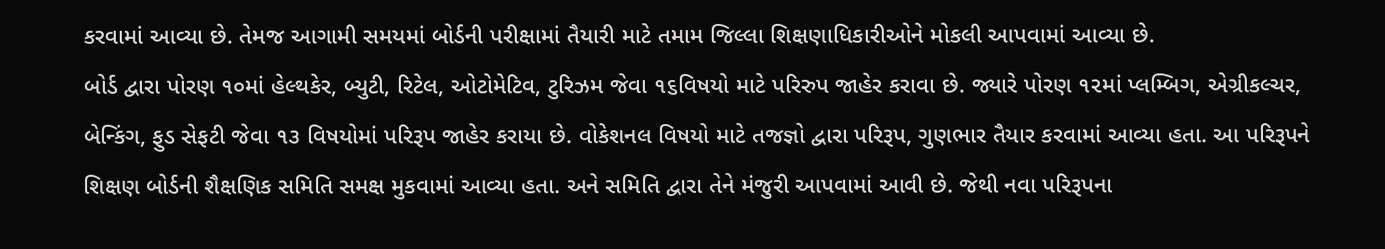કરવામાં આવ્યા છે. તેમજ આગામી સમયમાં બોર્ડની પરીક્ષામાં તૈયારી માટે તમામ જિલ્લા શિક્ષણાધિકારીઓને મોકલી આપવામાં આવ્યા છે.
બોર્ડ દ્વારા પોરણ ૧૦માં હેલ્થકેર, બ્યુટી, રિટેલ, ઓટોમેટિવ, ટુરિઝમ જેવા ૧૬વિષયો માટે પરિરુપ જાહેર કરાવા છે. જ્યારે પોરણ ૧૨માં પ્લમ્બિગ, એગ્રીકલ્ચર, બેન્કિંગ, ફુડ સેફટી જેવા ૧૩ વિષયોમાં પરિરૂપ જાહેર કરાયા છે. વોકેશનલ વિષયો માટે તજજ્ઞો દ્વારા પરિરૂપ, ગુણભાર તૈયાર કરવામાં આવ્યા હતા. આ પરિરૂપને શિક્ષણ બોર્ડની શૈક્ષણિક સમિતિ સમક્ષ મુકવામાં આવ્યા હતા. અને સમિતિ દ્વારા તેને મંજુરી આપવામાં આવી છે. જેથી નવા પરિરૂપના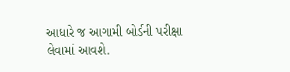આધારે જ આગામી બોર્ડની પરીક્ષા લેવામાં આવશે.